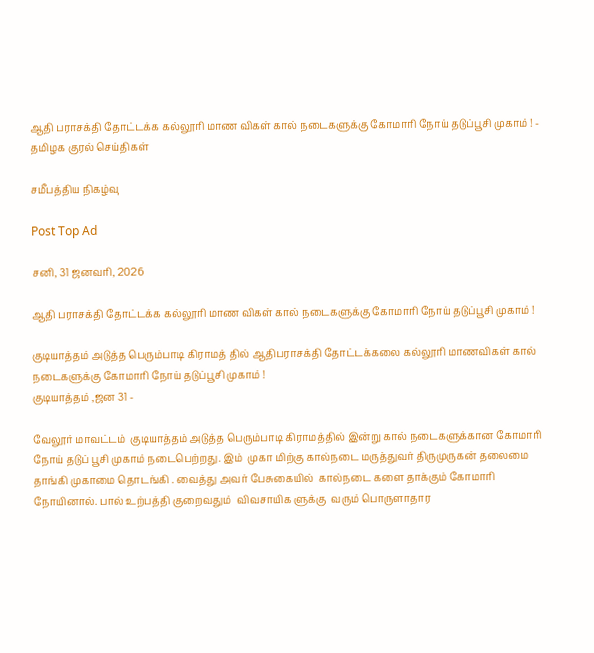ஆதி பராசக்தி தோட்டக்க கல்லூரி மாண விகள் கால் நடைகளுக்கு கோமாரி நோய் தடுப்பூசி முகாம் ! - தமிழக குரல் செய்திகள்

சமீபத்திய நிகழ்வு

Post Top Ad

சனி, 31 ஜனவரி, 2026

ஆதி பராசக்தி தோட்டக்க கல்லூரி மாண விகள் கால் நடைகளுக்கு கோமாரி நோய் தடுப்பூசி முகாம் !

குடியாத்தம் அடுத்த பெரும்பாடி கிராமத் தில் ஆதிபராசக்தி தோட்டக்கலை கல்லூரி மாணவிகள் கால் நடைகளுக்கு கோமாரி நோய் தடுப்பூசி முகாம் !
குடியாத்தம் ,ஜன 31 -

வேலூர் மாவட்டம்  குடியாத்தம் அடுத்த பெரும்பாடி கிராமத்தில் இன்று கால் நடைகளுக்கான கோமாரி நோய் தடுப் பூசி முகாம் நடைபெற்றது. இம்  முகா மிற்கு கால்நடை மருத்துவர் திருமுருகன் தலைமை தாங்கி முகாமை தொடங்கி . வைத்து அவர் பேசுகையில்  கால்நடை களை தாக்கும் கோமாரி நோயினால். பால் உற்பத்தி குறைவதும்  விவசாயிக ளுக்கு  வரும் பொருளாதார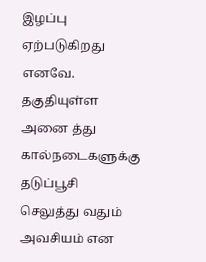இழப்பு ஏற்படுகிறது எனவே. தகுதியுள்ள அனை த்து கால்நடைகளுக்கு தடுப்பூசி செலுத்து வதும் அவசியம் என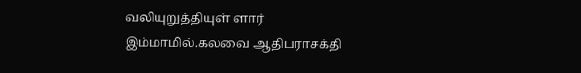வலியுறுத்தியுள் ளார் இம்மாமில்.கலவை ஆதிபராசக்தி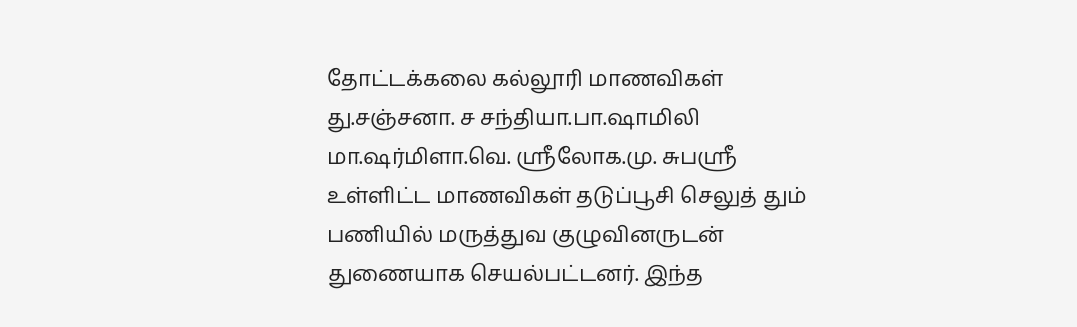தோட்டக்கலை கல்லூரி மாணவிகள்
து.சஞ்சனா. ச சந்தியா.பா.ஷாமிலி மா.ஷர்மிளா.வெ. ஸ்ரீலோக.மு. சுபஸ்ரீ உள்ளிட்ட மாணவிகள் தடுப்பூசி செலுத் தும் பணியில் மருத்துவ குழுவினருடன் துணையாக செயல்பட்டனர். இந்த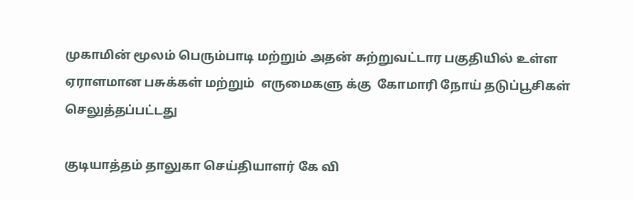முகாமின் மூலம் பெரும்பாடி மற்றும் அதன் சுற்றுவட்டார பகுதியில் உள்ள ஏராளமான பசுக்கள் மற்றும்  எருமைகளு க்கு  கோமாரி நோய் தடுப்பூசிகள் செலுத்தப்பட்டது

குடியாத்தம் தாலுகா செய்தியாளர் கே வி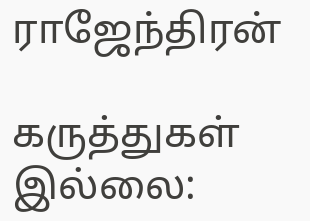ராஜேந்திரன்

கருத்துகள் இல்லை: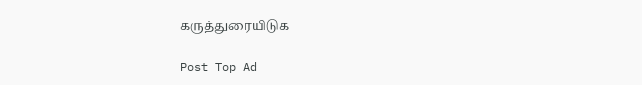கருத்துரையிடுக

Post Top Ad